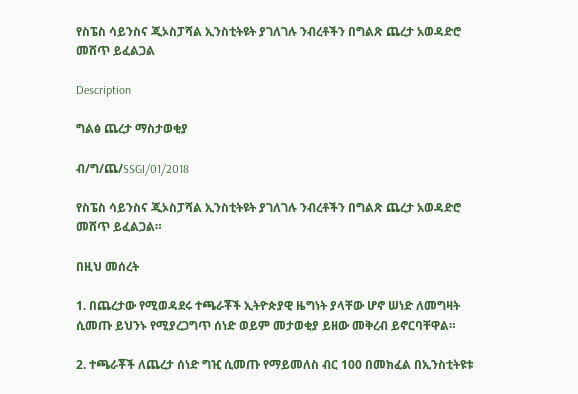የስፔስ ሳይንስና ጂኦስፓሻል ኢንስቲትዩት ያገለገሉ ንብረቶችን በግልጽ ጨረታ አወዳድሮ መሸጥ ይፈልጋል

Description

ግልፅ ጨረታ ማስታወቂያ

ብ/ግ/ጨ/SSGI/01/2018

የስፔስ ሳይንስና ጂኦስፓሻል ኢንስቲትዩት ያገለገሉ ንብረቶችን በግልጽ ጨረታ አወዳድሮ መሸጥ ይፈልጋል።

በዚህ መሰረት

1. በጨረታው የሚወዳደሩ ተጫራቾች ኢትዮጵያዊ ዜግነት ያላቸው ሆኖ ሠነድ ለመግዛት ሲመጡ ይህንኑ የሚያረጋግጥ ሰነድ ወይም መታወቂያ ይዘው መቅረብ ይኖርባቸዋል።

2. ተጫራቾች ለጨረታ ሰነድ ግዢ ሲመጡ የማይመለስ ብር 100 በመክፈል በኢንስቲትዩቱ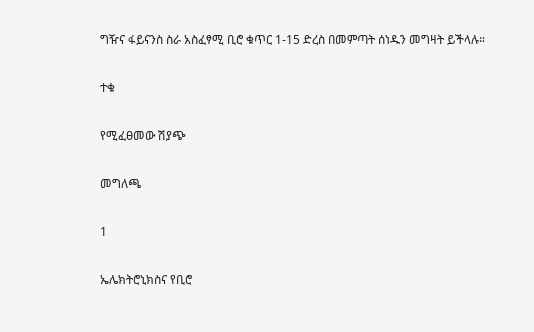ግዥና ፋይናንስ ስራ አስፈፃሚ ቢሮ ቁጥር 1-15 ድረስ በመምጣት ሰነዱን መግዛት ይችላሉ።

ተቁ

የሚፈፀመው ሽያጭ

መግለጫ

1

ኤሌክትሮኒክስና የቢሮ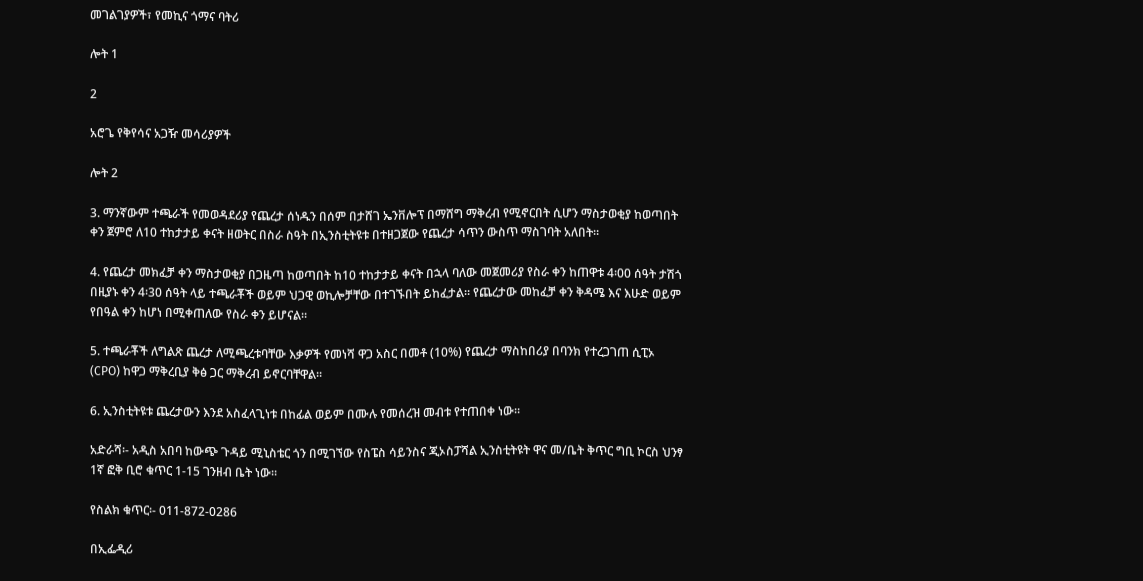መገልገያዎች፣ የመኪና ጎማና ባትሪ

ሎት 1

2

አሮጌ የቅየሳና አጋዥ መሳሪያዎች

ሎት 2

3. ማንኛውም ተጫራች የመወዳደሪያ የጨረታ ሰነዱን በሰም በታሸገ ኤንቨሎፕ በማሸግ ማቅረብ የሚኖርበት ሲሆን ማስታወቂያ ከወጣበት ቀን ጀምሮ ለ10 ተከታታይ ቀናት ዘወትር በስራ ስዓት በኢንስቲትዩቱ በተዘጋጀው የጨረታ ሳጥን ውስጥ ማስገባት አለበት።

4. የጨረታ መክፈቻ ቀን ማስታወቂያ በጋዜጣ ከወጣበት ከ10 ተከታታይ ቀናት በኋላ ባለው መጀመሪያ የስራ ቀን ከጠዋቱ 4፡00 ሰዓት ታሽጎ በዚያኑ ቀን 4፡30 ሰዓት ላይ ተጫራቾች ወይም ህጋዊ ወኪሎቻቸው በተገኙበት ይከፈታል። የጨረታው መከፈቻ ቀን ቅዳሜ እና እሁድ ወይም የበዓል ቀን ከሆነ በሚቀጠለው የስራ ቀን ይሆናል።

5. ተጫራቾች ለግልጽ ጨረታ ለሚጫረቱባቸው እቃዎች የመነሻ ዋጋ አስር በመቶ (10%) የጨረታ ማስከበሪያ በባንክ የተረጋገጠ ሲፒኦ (CPO) ከዋጋ ማቅረቢያ ቅፅ ጋር ማቅረብ ይኖርባቸዋል።

6. ኢንስቲትዩቱ ጨረታውን እንደ አስፈላጊነቱ በከፊል ወይም በሙሉ የመሰረዝ መብቱ የተጠበቀ ነው።

አድራሻ፡- አዲስ አበባ ከውጭ ጉዳይ ሚኒስቴር ጎን በሚገኘው የስፔስ ሳይንስና ጂኦስፓሻል ኢንስቲትዩት ዋና መ/ቤት ቅጥር ግቢ ኮርስ ህንፃ 1ኛ ፎቅ ቢሮ ቁጥር 1-15 ገንዘብ ቤት ነው።

የስልክ ቁጥር፡- 011-872-0286

በኢፌዲሪ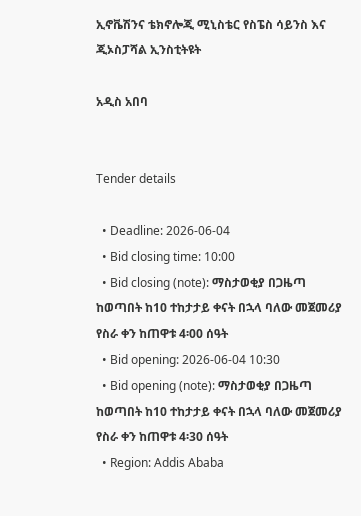ኢኖቬሽንና ቴክኖሎጂ ሚኒስቴር የስፔስ ሳይንስ እና ጂኦስፓሻል ኢንስቲትዩት

አዲስ አበባ


Tender details

  • Deadline: 2026-06-04
  • Bid closing time: 10:00
  • Bid closing (note): ማስታወቂያ በጋዜጣ ከወጣበት ከ10 ተከታታይ ቀናት በኋላ ባለው መጀመሪያ የስራ ቀን ከጠዋቱ 4፡00 ሰዓት
  • Bid opening: 2026-06-04 10:30
  • Bid opening (note): ማስታወቂያ በጋዜጣ ከወጣበት ከ10 ተከታታይ ቀናት በኋላ ባለው መጀመሪያ የስራ ቀን ከጠዋቱ 4፡30 ሰዓት
  • Region: Addis Ababa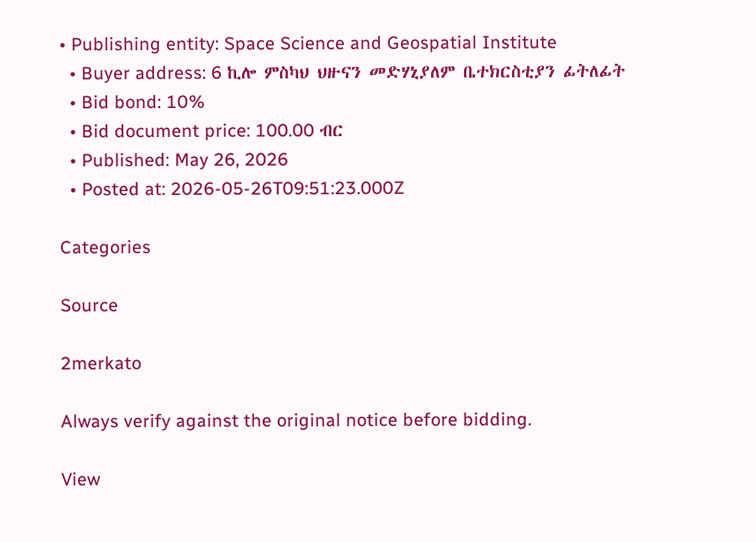• Publishing entity: Space Science and Geospatial Institute
  • Buyer address: 6 ኪሎ ምስካህ ህዙናን መድሃኒያለም ቤተክርስቲያን ፊትለፊት
  • Bid bond: 10%
  • Bid document price: 100.00 ብር
  • Published: May 26, 2026
  • Posted at: 2026-05-26T09:51:23.000Z

Categories

Source

2merkato

Always verify against the original notice before bidding.

View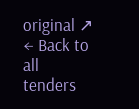original ↗
← Back to all tenders